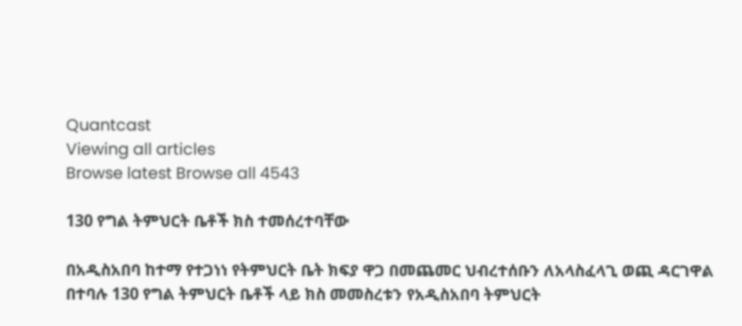Quantcast
Viewing all articles
Browse latest Browse all 4543

130 የግል ትምህርት ቤቶች ክስ ተመሰረተባቸው

በአዲስአበባ ከተማ የተጋነነ የትምህርት ቤት ክፍያ ዋጋ በመጨመር ህብረተሰቡን ለአላስፈላጊ ወጪ ዳርገዋል በተባሉ 130 የግል ትምህርት ቤቶች ላይ ክስ መመስረቱን የአዲስአበባ ትምህርት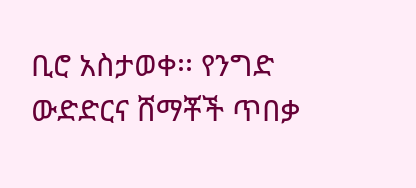ቢሮ አስታወቀ፡፡ የንግድ ውድድርና ሸማቾች ጥበቃ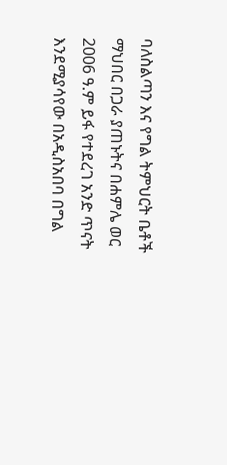ባለስልጣን እና የግል ትምህርት ቤቶች ማህበር በጋራ ያጠኑትና በሐምሌ ወር 2006 ዓ.ም ይፋ የተደረገ አንድ ጥናት እንደሚያሳየው በአዲስአበባ በግል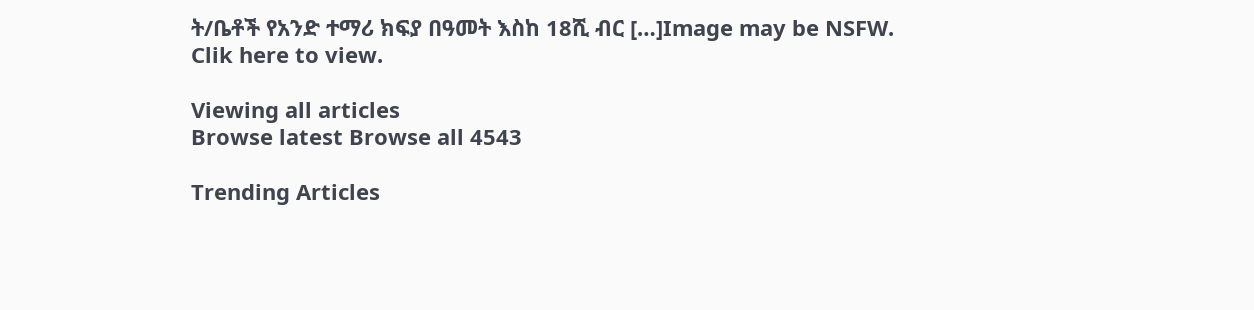ት/ቤቶች የአንድ ተማሪ ክፍያ በዓመት እስከ 18ሺ ብር […]Image may be NSFW.
Clik here to view.

Viewing all articles
Browse latest Browse all 4543

Trending Articles